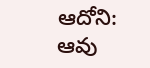ఆదోని: ఆవు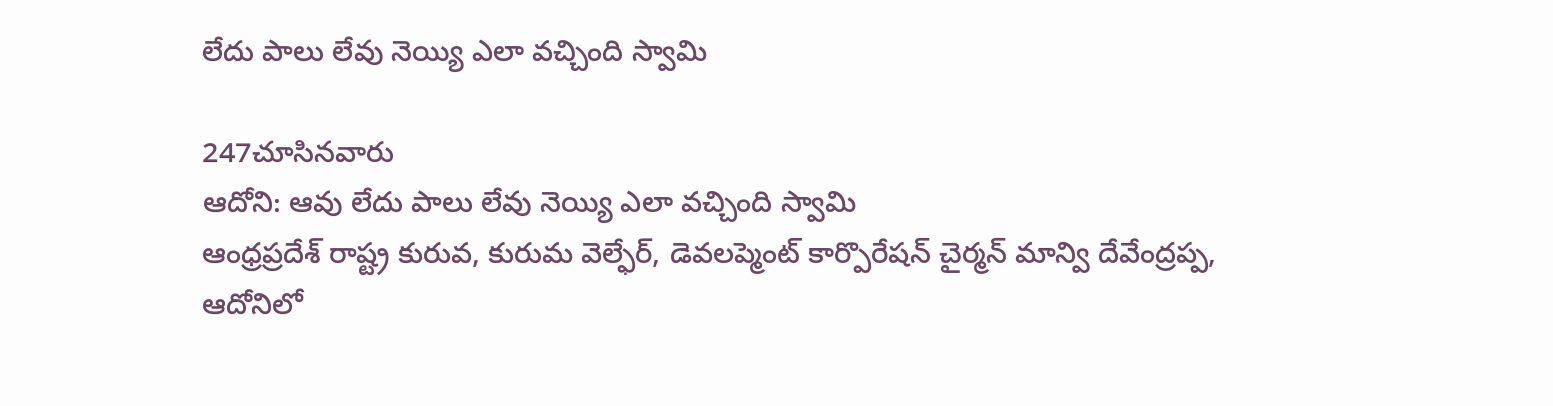లేదు పాలు లేవు నెయ్యి ఎలా వచ్చింది స్వామి

247చూసినవారు
ఆదోని: ఆవు లేదు పాలు లేవు నెయ్యి ఎలా వచ్చింది స్వామి
ఆంధ్రప్రదేశ్ రాష్ట్ర కురువ, కురుమ వెల్ఫేర్, డెవలప్మెంట్ కార్పొరేషన్ చైర్మన్ మాన్వి దేవేంద్రప్ప, ఆదోనిలో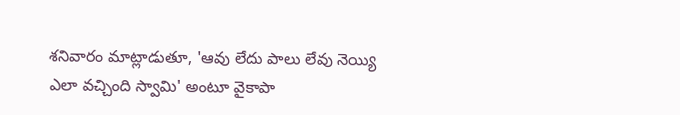శనివారం మాట్లాడుతూ, 'ఆవు లేదు పాలు లేవు నెయ్యి ఎలా వచ్చింది స్వామి' అంటూ వైకాపా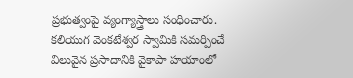ప్రభుత్వంపై వ్యంగ్యాస్త్రాలు సంధించారు. కలియుగ వెంకటేశ్వర స్వామికి సమర్పించే విలువైన ప్రసాదానికి వైకాపా హయాంలో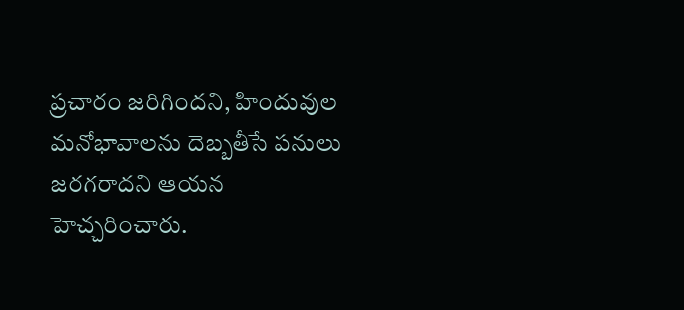ప్రచారం జరిగిందని, హిందువుల మనోభావాలను దెబ్బతీసే పనులు జరగరాదని ఆయన హెచ్చరించారు.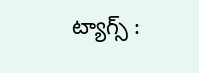ట్యాగ్స్ :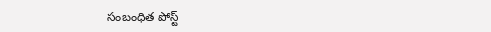సంబంధిత పోస్ట్